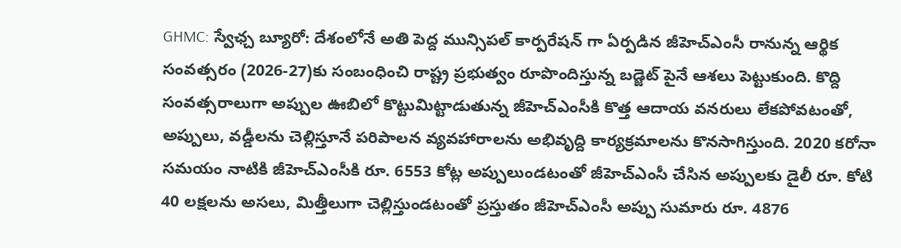GHMC: స్వేఛ్చ బ్యూరో: దేశంలోనే అతి పెద్ద మున్సిపల్ కార్పరేషన్ గా ఏర్పడిన జీహెచ్ఎంసీ రానున్న ఆర్థిక సంవత్సరం (2026-27)కు సంబంధించి రాష్ట్ర ప్రభుత్వం రూపొందిస్తున్న బడ్జెట్ పైనే ఆశలు పెట్టుకుంది. కొద్ది సంవత్సరాలుగా అప్పుల ఊబిలో కొట్టుమిట్టాడుతున్న జీహెచ్ఎంసీకి కొత్త ఆదాయ వనరులు లేకపోవటంతో, అప్పులు, వడ్డీలను చెల్లిస్తూనే పరిపాలన వ్యవహారాలను అభివృద్ది కార్యక్రమాలను కొనసాగిస్తుంది. 2020 కరోనా సమయం నాటికి జీహెచ్ఎంసీకి రూ. 6553 కోట్ల అప్పులుండటంతో జీహెచ్ఎంసీ చేసిన అప్పులకు డైలీ రూ. కోటి 40 లక్షలను అసలు, మిత్తీలుగా చెల్లిస్తుండటంతో ప్రస్తుతం జీహెచ్ఎంసీ అప్పు సుమారు రూ. 4876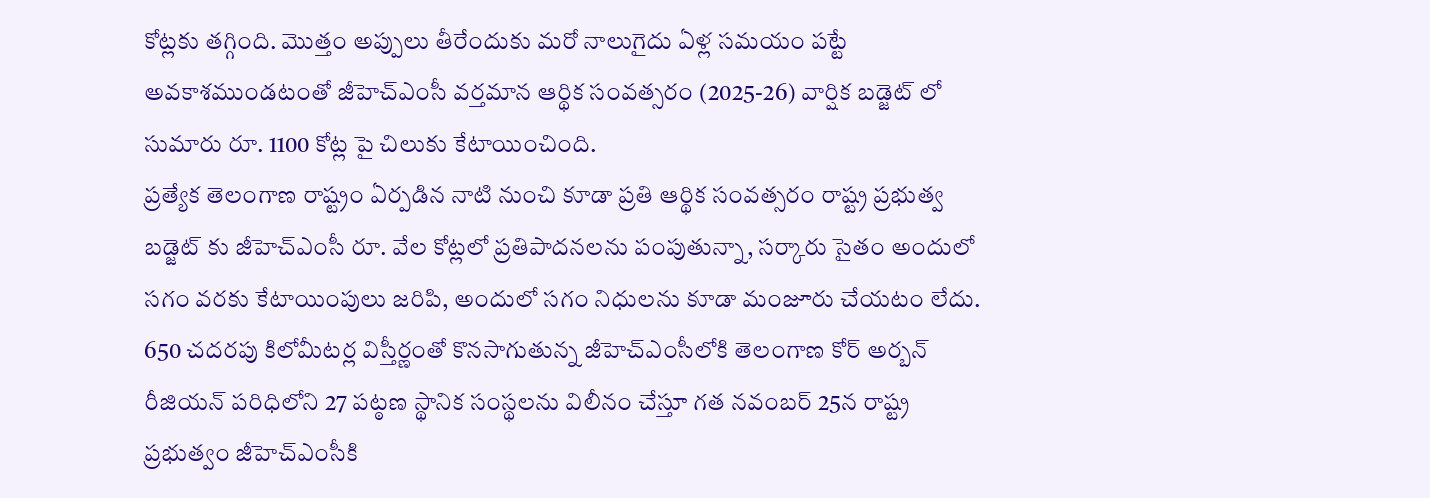కోట్లకు తగ్గింది. మొత్తం అప్పులు తీరేందుకు మరో నాలుగైదు ఏళ్ల సమయం పట్టే అవకాశముండటంతో జీహెచ్ఎంసీ వర్తమాన ఆర్థిక సంవత్సరం (2025-26) వార్షిక బడ్జెట్ లో సుమారు రూ. 1100 కోట్ల పై చిలుకు కేటాయించింది.
ప్రత్యేక తెలంగాణ రాష్ట్రం ఏర్పడిన నాటి నుంచి కూడా ప్రతి ఆర్థిక సంవత్సరం రాష్ట్ర ప్రభుత్వ బడ్జెట్ కు జీహెచ్ఎంసీ రూ. వేల కోట్లలో ప్రతిపాదనలను పంపుతున్నా, సర్కారు సైతం అందులో సగం వరకు కేటాయింపులు జరిపి, అందులో సగం నిధులను కూడా మంజూరు చేయటం లేదు. 650 చదరపు కిలోమీటర్ల విస్తీర్ణంతో కొనసాగుతున్న జీహెచ్ఎంసీలోకి తెలంగాణ కోర్ అర్బన్ రీజియన్ పరిధిలోని 27 పట్ఠణ స్థానిక సంస్థలను విలీనం చేస్తూ గత నవంబర్ 25న రాష్ట్ర ప్రభుత్వం జీహెచ్ఎంసీకి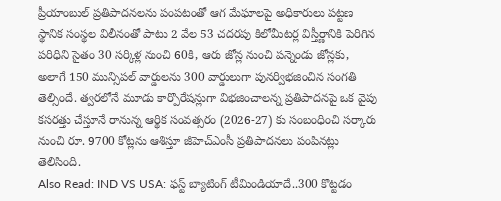ప్రీయాంబుల్ ప్రతిపాదనలను పంపటంతో ఆగ మేఘాలపై అధికారులు పట్టణ స్థానిక సంస్థల విలీనంతో పాటు 2 వేల 53 చదరపు కిలోమీటర్ల విస్తీర్ణానికి పెరిగిన పరిధిని సైతం 30 సర్కిళ్ల నుంచి 60కి, ఆరు జోన్ల నుంచి పన్నెండు జోన్లకు, అలాగే 150 మున్సిపల్ వార్డులను 300 వార్డులుగా పునర్విభజించిన సంగతి తెల్సిందే. త్వరలోనే మూడు కార్పొరేషన్లుగా విభజించాలన్న ప్రతిపాదనపై ఒక వైపు కసరత్తు చేస్తూనే రానున్న ఆర్థిక సంవత్సరం (2026-27) కు సంబంధించి సర్కారు నుంచి రూ. 9700 కోట్లను ఆశిస్తూ జీహెచ్ఎంసీ ప్రతిపాదనలు పంపినట్లు తెలిసింది.
Also Read: IND VS USA: ఫస్ట్ బ్యాటింగ్ టీమిండియాదే..300 కొట్టడం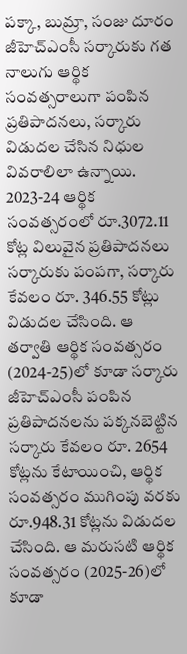పక్కా, బుమ్రా, సంజు దూరం
జీహెచ్ఎంసీ సర్కారుకు గత నాలుగు ఆర్థిక సంవత్సరాలుగా పంపిన ప్రతిపాదనలు, సర్కారు విడుదల చేసిన నిధుల వివరాలిలా ఉన్నాయి. 2023-24 ఆర్థిక సంవత్సరంలో రూ.3072.11 కోట్ల విలువైన ప్రతిపాదనలు సర్కారుకు పంపగా, సర్కారు కేవలం రూ. 346.55 కోట్లు విడుదల చేసింది. ఆ తర్వాతి ఆర్థిక సంవత్సరం (2024-25)లో కూడా సర్కారు జీహెచ్ఎంసీ పంపిన ప్రతిపాదనలను పక్కనబెట్టిన సర్కారు కేవలం రూ. 2654 కోట్లను కేటాయించి, ఆర్థిక సంవత్సరం ముగింపు వరకు రూ.948.31 కోట్లను విడుదల చేసింది. ఆ మరుసటి ఆర్థిక సంవత్సరం (2025-26)లో కూడా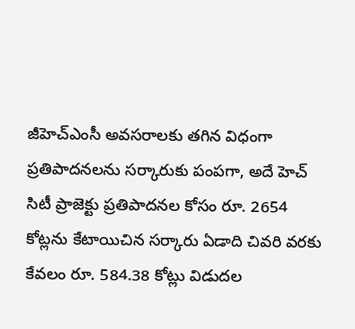జీహెచ్ఎంసీ అవసరాలకు తగిన విధంగా ప్రతిపాదనలను సర్కారుకు పంపగా, అదే హెచ్ సిటీ ప్రాజెక్టు ప్రతిపాదనల కోసం రూ. 2654 కోట్లను కేటాయిచిన సర్కారు ఏడాది చివరి వరకు కేవలం రూ. 584.38 కోట్లు విడుదల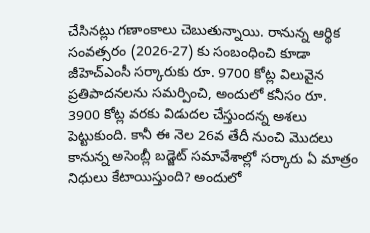చేసినట్లు గణాంకాలు చెబుతున్నాయి. రానున్న ఆర్థిక సంవత్సరం (2026-27) కు సంబంధించి కూడా జీహెచ్ఎంసీ సర్కారుకు రూ. 9700 కోట్ల విలువైన ప్రతిపాదనలను సమర్పించి, అందులో కనీసం రూ. 3900 కోట్ల వరకు విడుదల చేస్తుందన్న అశలు పెట్టుకుంది. కానీ ఈ నెల 26వ తేదీ నుంచి మొదలు కానున్న అసెంబ్లీ బడ్జెట్ సమావేశాల్లో సర్కారు ఏ మాత్రం నిధులు కేటాయిస్తుంది? అందులో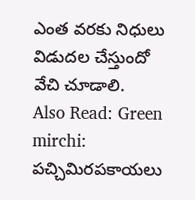ఎంత వరకు నిధులు విడుదల చేస్తుందో వేచి చూడాలి.
Also Read: Green mirchi: పచ్చిమిరపకాయలు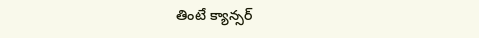తింటే క్యాన్సర్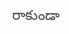రాకుండా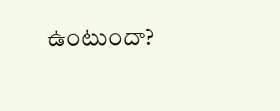ఉంటుందా?